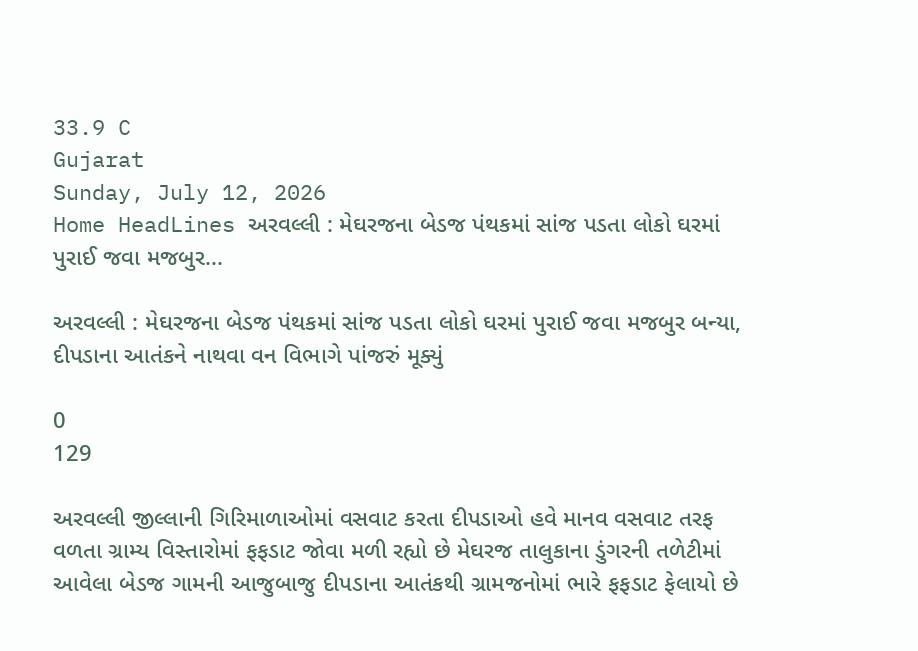33.9 C
Gujarat
Sunday, July 12, 2026
Home HeadLines અરવલ્લી : મેઘરજના બેડજ પંથકમાં સાંજ પડતા લોકો ઘરમાં પુરાઈ જવા મજબુર...

અરવલ્લી : મેઘરજના બેડજ પંથકમાં સાંજ પડતા લોકો ઘરમાં પુરાઈ જવા મજબુર બન્યા, દીપડાના આતંકને નાથવા વન વિભાગે પાંજરું મૂક્યું

0
129

અરવલ્લી જીલ્લાની ગિરિમાળાઓમાં વસવાટ કરતા દીપડાઓ હવે માનવ વસવાટ તરફ વળતા ગ્રામ્ય વિસ્તારોમાં ફફડાટ જોવા મળી રહ્યો છે મેઘરજ તાલુકાના ડુંગરની તળેટીમાં આવેલા બેડજ ગામની આજુબાજુ દીપડાના આતંકથી ગ્રામજનોમાં ભારે ફફડાટ ફેલાયો છે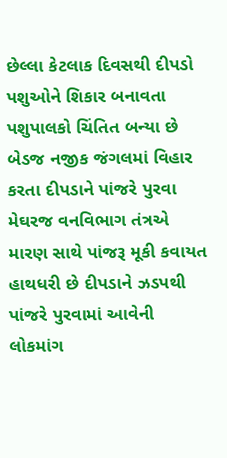છેલ્લા કેટલાક દિવસથી દીપડો પશુઓને શિકાર બનાવતા પશુપાલકો ચિંતિત બન્યા છે બેડજ નજીક જંગલમાં વિહાર કરતા દીપડાને પાંજરે પુરવા મેઘરજ વનવિભાગ તંત્રએ મારણ સાથે પાંજરૂ મૂકી કવાયત હાથધરી છે દીપડાને ઝડપથી પાંજરે પુરવામાં આવેની લોકમાંગ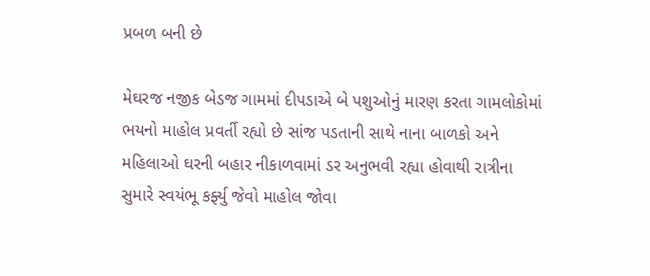પ્રબળ બની છે

મેઘરજ નજીક બેડજ ગામમાં દીપડાએ બે પશુઓનું મારણ કરતા ગામલોકોમાં ભયનો માહોલ પ્રવર્તી રહ્યો છે સાંજ પડતાની સાથે નાના બાળકો અને મહિલાઓ ઘરની બહાર નીકાળવામાં ડર અનુભવી રહ્યા હોવાથી રાત્રીના સુમારે સ્વયંભૂ કર્ફ્યુ જેવો માહોલ જોવા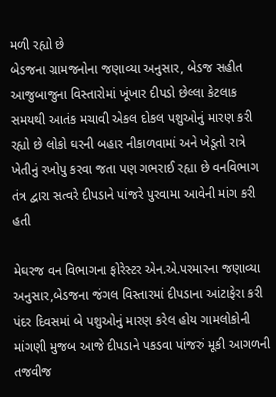મળી રહ્યો છે
બેડજના ગ્રામજનોના જણાવ્યા અનુસાર, બેડજ સહીત આજુબાજુના વિસ્તારોમાં ખૂંખાર દીપડો છેલ્લા કેટલાક સમયથી આતંક મચાવી એકલ દોકલ પશુઓનું મારણ કરી રહ્યો છે લોકો ઘરની બહાર નીકાળવામાં અને ખેડૂતો રાત્રે ખેતીનું રખોપુ કરવા જતા પણ ગભરાઈ રહ્યા છે વનવિભાગ તંત્ર દ્વારા સત્વરે દીપડાને પાંજરે પુરવામા આવેની માંગ કરી હતી

મેઘરજ વન વિભાગના ફોરેસ્ટર એન.એ.પરમારના જણાવ્યા અનુસાર,બેડજના જંગલ વિસ્તારમાં દીપડાના આંટાફેરા કરી પંદર દિવસમાં બે પશુઓનું મારણ કરેલ હોય ગામલોકોની માંગણી મુજબ આજે દીપડાને પકડવા પાંજરું મૂકી આગળની તજવીજ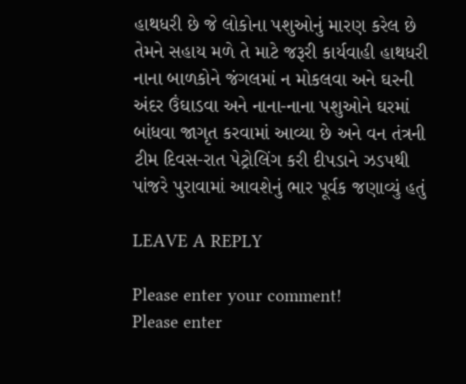હાથધરી છે જે લોકોના પશુઓનું મારણ કરેલ છે તેમને સહાય મળે તે માટે જરૂરી કાર્યવાહી હાથધરી નાના બાળકોને જંગલમાં ન મોકલવા અને ઘરની અંદર ઉંઘાડવા અને નાના-નાના પશુઓને ઘરમાં બાંધવા જાગૃત કરવામાં આવ્યા છે અને વન તંત્રની ટીમ દિવસ-રાત પેટ્રોલિંગ કરી દીપડાને ઝડપથી પાંજરે પુરાવામાં આવશેનું ભાર પૂર્વક જણાવ્યું હતું

LEAVE A REPLY

Please enter your comment!
Please enter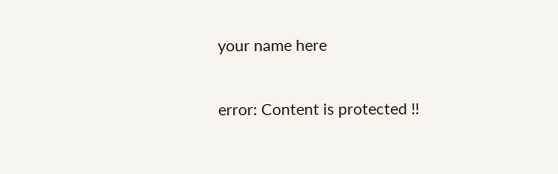your name here

error: Content is protected !!